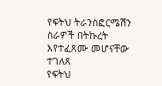የፍትህ ትራንስፎርሜሽን ስራዎች በትኩረት እየተፈጸሙ መሆናቸው ተገለጸ
የፍትህ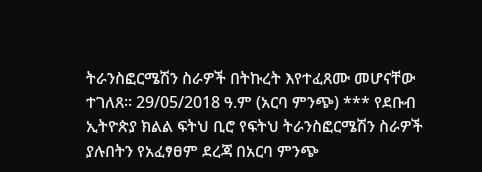ትራንስፎርሜሽን ስራዎች በትኩረት እየተፈጸሙ መሆናቸው ተገለጸ። 29/05/2018 ዓ.ም (አርባ ምንጭ) *** የደቡብ ኢትዮጵያ ክልል ፍትህ ቢሮ የፍትህ ትራንስፎርሜሽን ስራዎች ያሉበትን የአፈፃፀም ደረጃ በአርባ ምንጭ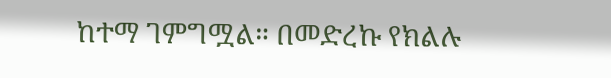ከተማ ገምግሟል። በመድረኩ የክልሉ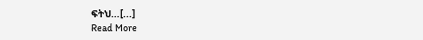ፍትህ…[...]
Read More